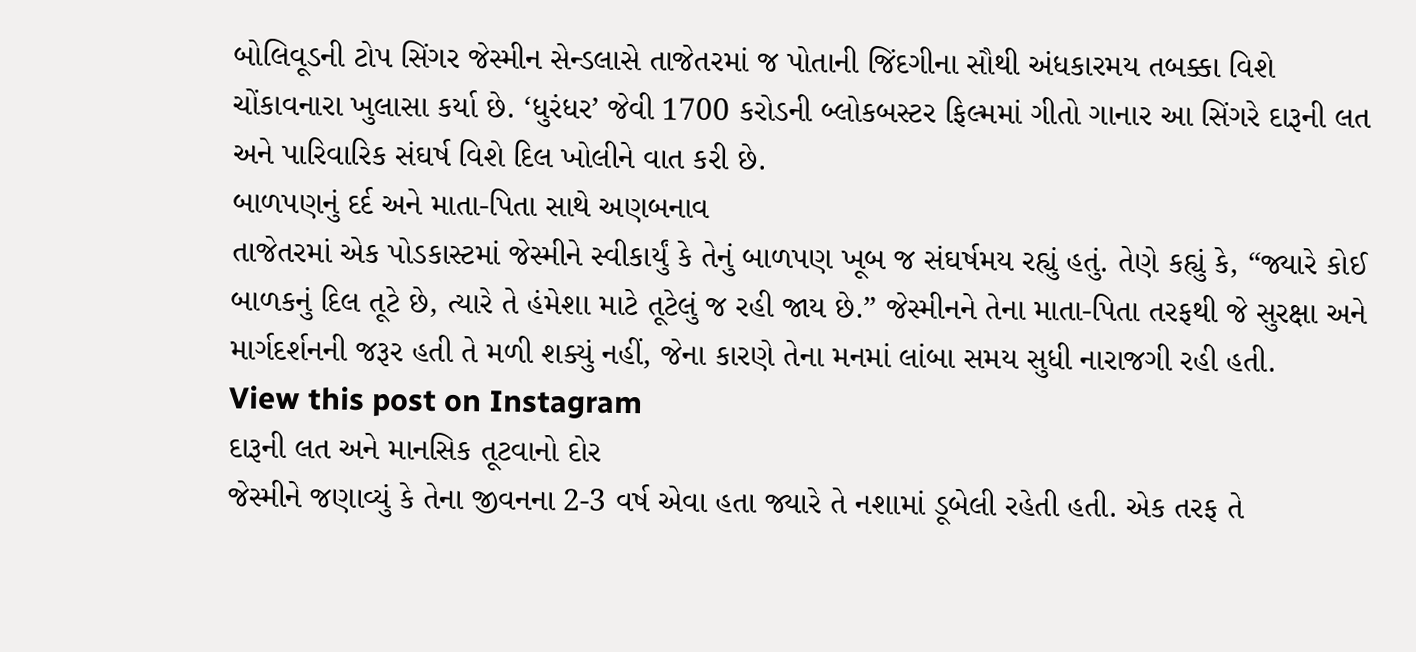બોલિવૂડની ટોપ સિંગર જેસ્મીન સેન્ડલાસે તાજેતરમાં જ પોતાની જિંદગીના સૌથી અંધકારમય તબક્કા વિશે ચોંકાવનારા ખુલાસા કર્યા છે. ‘ધુરંધર’ જેવી 1700 કરોડની બ્લોકબસ્ટર ફિલ્મમાં ગીતો ગાનાર આ સિંગરે દારૂની લત અને પારિવારિક સંઘર્ષ વિશે દિલ ખોલીને વાત કરી છે.
બાળપણનું દર્દ અને માતા-પિતા સાથે અણબનાવ
તાજેતરમાં એક પોડકાસ્ટમાં જેસ્મીને સ્વીકાર્યું કે તેનું બાળપણ ખૂબ જ સંઘર્ષમય રહ્યું હતું. તેણે કહ્યું કે, “જ્યારે કોઈ બાળકનું દિલ તૂટે છે, ત્યારે તે હંમેશા માટે તૂટેલું જ રહી જાય છે.” જેસ્મીનને તેના માતા-પિતા તરફથી જે સુરક્ષા અને માર્ગદર્શનની જરૂર હતી તે મળી શક્યું નહીં, જેના કારણે તેના મનમાં લાંબા સમય સુધી નારાજગી રહી હતી.
View this post on Instagram
દારૂની લત અને માનસિક તૂટવાનો દોર
જેસ્મીને જણાવ્યું કે તેના જીવનના 2-3 વર્ષ એવા હતા જ્યારે તે નશામાં ડૂબેલી રહેતી હતી. એક તરફ તે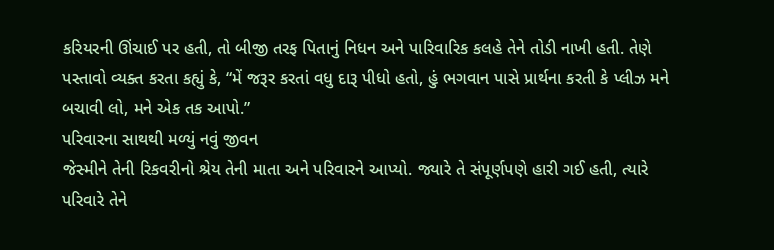કરિયરની ઊંચાઈ પર હતી, તો બીજી તરફ પિતાનું નિધન અને પારિવારિક કલહે તેને તોડી નાખી હતી. તેણે પસ્તાવો વ્યક્ત કરતા કહ્યું કે, “મેં જરૂર કરતાં વધુ દારૂ પીધો હતો, હું ભગવાન પાસે પ્રાર્થના કરતી કે પ્લીઝ મને બચાવી લો, મને એક તક આપો.”
પરિવારના સાથથી મળ્યું નવું જીવન
જેસ્મીને તેની રિકવરીનો શ્રેય તેની માતા અને પરિવારને આપ્યો. જ્યારે તે સંપૂર્ણપણે હારી ગઈ હતી, ત્યારે પરિવારે તેને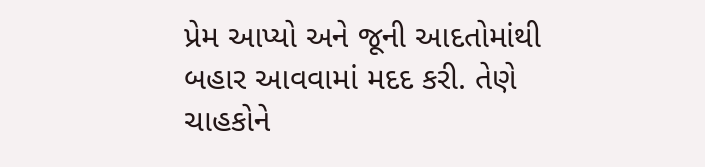પ્રેમ આપ્યો અને જૂની આદતોમાંથી બહાર આવવામાં મદદ કરી. તેણે ચાહકોને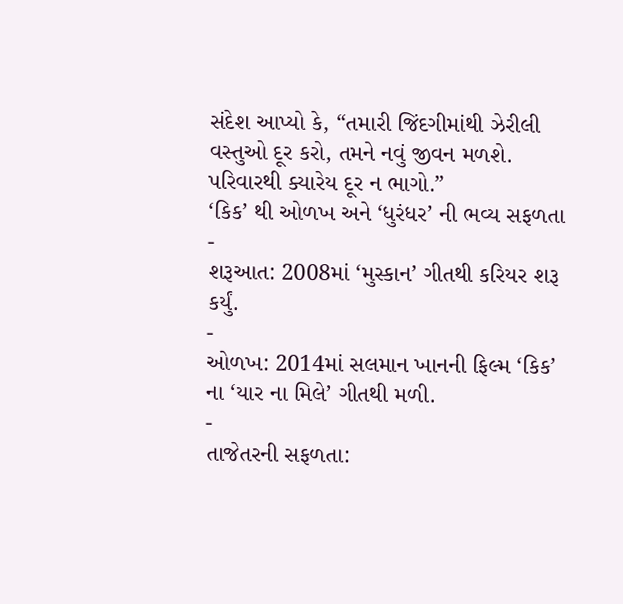સંદેશ આપ્યો કે, “તમારી જિંદગીમાંથી ઝેરીલી વસ્તુઓ દૂર કરો, તમને નવું જીવન મળશે. પરિવારથી ક્યારેય દૂર ન ભાગો.”
‘કિક’ થી ઓળખ અને ‘ધુરંધર’ ની ભવ્ય સફળતા
-
શરૂઆત: 2008માં ‘મુસ્કાન’ ગીતથી કરિયર શરૂ કર્યું.
-
ઓળખ: 2014માં સલમાન ખાનની ફિલ્મ ‘કિક’ ના ‘યાર ના મિલે’ ગીતથી મળી.
-
તાજેતરની સફળતા: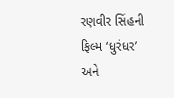રણવીર સિંહની ફિલ્મ ‘ધુરંધર’ અને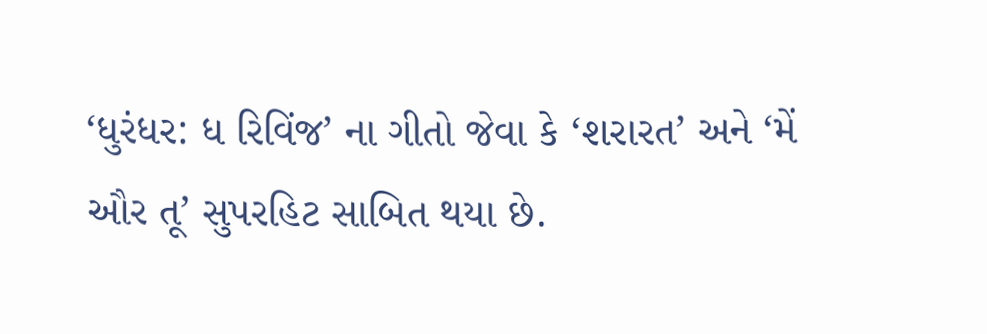‘ધુરંધર: ધ રિવિંજ’ ના ગીતો જેવા કે ‘શરારત’ અને ‘મેં ઔર તૂ’ સુપરહિટ સાબિત થયા છે.